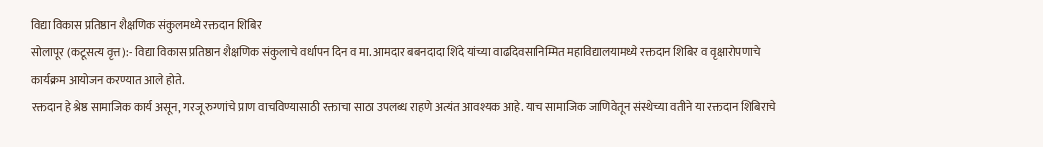विद्या विकास प्रतिष्ठान शैक्षणिक संकुलमध्ये रक्तदान शिबिर
सोलापूर (कटूसत्य वृत्त):- विद्या विकास प्रतिष्ठान शैक्षणिक संकुलाचे वर्धापन दिन व मा. आमदार बबनदादा शिंदे यांच्या वाढदिवसानिम्मित महाविद्यालयामध्ये रक्तदान शिबिर व वृक्षारोपणाचे कार्यक्रम आयोजन करण्यात आले होते.
रक्तदान हे श्रेष्ठ सामाजिक कार्य असून, गरजू रुग्णांचे प्राण वाचविण्यासाठी रक्ताचा साठा उपलब्ध राहणे अत्यंत आवश्यक आहे. याच सामाजिक जाणिवेतून संस्थेच्या वतीने या रक्तदान शिबिराचे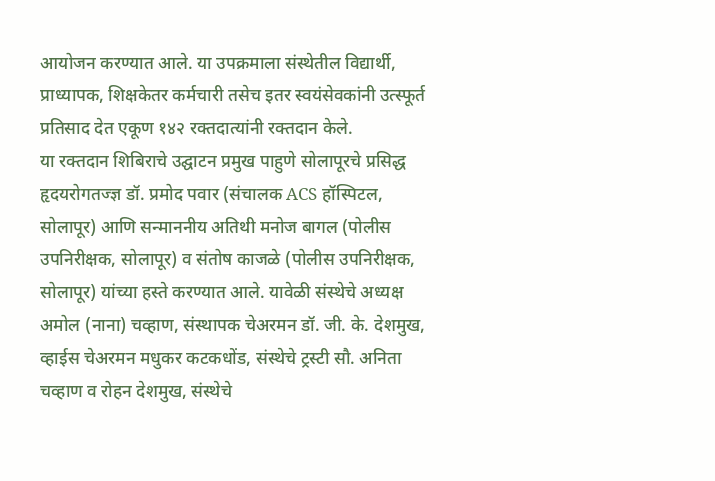आयोजन करण्यात आले. या उपक्रमाला संस्थेतील विद्यार्थी, प्राध्यापक, शिक्षकेतर कर्मचारी तसेच इतर स्वयंसेवकांनी उत्स्फूर्त प्रतिसाद देत एकूण १४२ रक्तदात्यांनी रक्तदान केले.
या रक्तदान शिबिराचे उद्घाटन प्रमुख पाहुणे सोलापूरचे प्रसिद्ध हृदयरोगतज्ज्ञ डॉ. प्रमोद पवार (संचालक ACS हॉस्पिटल, सोलापूर) आणि सन्माननीय अतिथी मनोज बागल (पोलीस उपनिरीक्षक, सोलापूर) व संतोष काजळे (पोलीस उपनिरीक्षक, सोलापूर) यांच्या हस्ते करण्यात आले. यावेळी संस्थेचे अध्यक्ष अमोल (नाना) चव्हाण, संस्थापक चेअरमन डॉ. जी. के. देशमुख, व्हाईस चेअरमन मधुकर कटकधोंड, संस्थेचे ट्रस्टी सौ. अनिता चव्हाण व रोहन देशमुख, संस्थेचे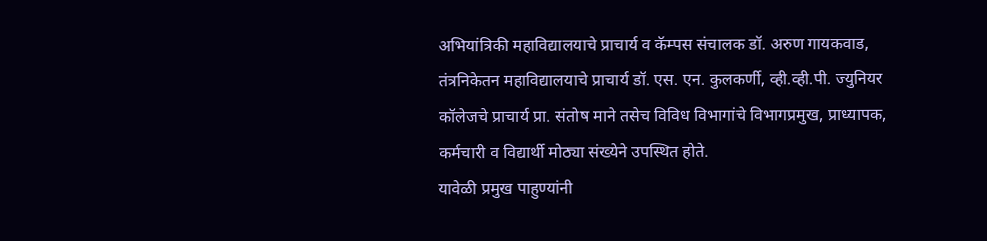अभियांत्रिकी महाविद्यालयाचे प्राचार्य व कॅम्पस संचालक डॉ. अरुण गायकवाड, तंत्रनिकेतन महाविद्यालयाचे प्राचार्य डॉ. एस. एन. कुलकर्णी, व्ही.व्ही.पी. ज्युनियर कॉलेजचे प्राचार्य प्रा. संतोष माने तसेच विविध विभागांचे विभागप्रमुख, प्राध्यापक, कर्मचारी व विद्यार्थी मोठ्या संख्येने उपस्थित होते.
यावेळी प्रमुख पाहुण्यांनी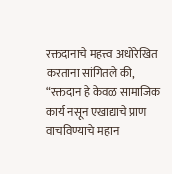रक्तदानाचे महत्त्व अधोरेखित करताना सांगितले की, “रक्तदान हे केवळ सामाजिक कार्य नसून एखाद्याचे प्राण वाचविण्याचे महान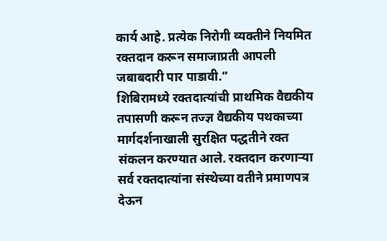कार्य आहे. प्रत्येक निरोगी व्यक्तीने नियमित रक्तदान करून समाजाप्रती आपली जबाबदारी पार पाडावी.”
शिबिरामध्ये रक्तदात्यांची प्राथमिक वैद्यकीय तपासणी करून तज्ज्ञ वैद्यकीय पथकाच्या मार्गदर्शनाखाली सुरक्षित पद्धतीने रक्त संकलन करण्यात आले. रक्तदान करणाऱ्या सर्व रक्तदात्यांना संस्थेच्या वतीने प्रमाणपत्र देऊन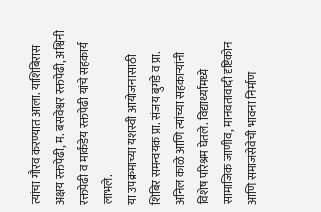त्यांचा गौरव करण्यात आला. याशिबिरास अक्षय रक्तपेढी, म. बसवेश्वर रक्तपेढी, अश्विनी रक्तपेढी व मार्कंडेय रक्तपेढी यांचे सहकार्य लाभले.
या उपक्रमाच्या यशस्वी आयोजनासाठी शिबिर समन्वयक प्रा. संजय बुगडे व प्रा. अनिल काळे आणि त्यांच्या सहकाऱ्यांनी विशेष परिश्रम घेतले. विद्यार्थ्यांमध्ये सामाजिक जाणीव, मानवतावादी दृष्टिकोन आणि समाजसेवेची भावना निर्माण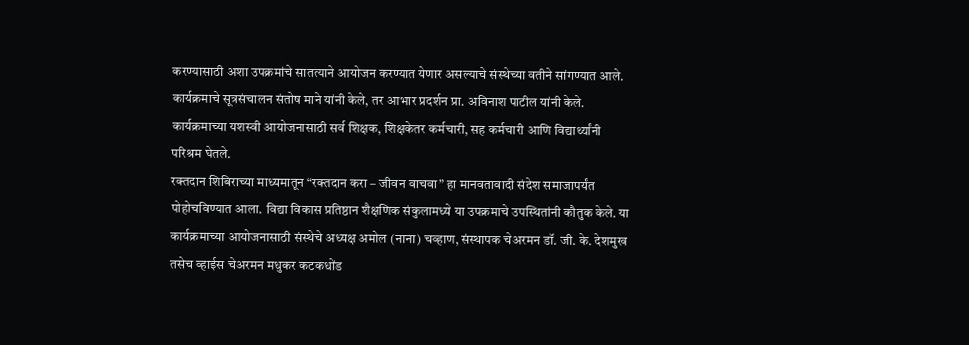करण्यासाठी अशा उपक्रमांचे सातत्याने आयोजन करण्यात येणार असल्याचे संस्थेच्या वतीने सांगण्यात आले.
कार्यक्रमाचे सूत्रसंचालन संतोष माने यांनी केले, तर आभार प्रदर्शन प्रा. अविनाश पाटील यांनी केले. कार्यक्रमाच्या यशस्वी आयोजनासाठी सर्व शिक्षक, शिक्षकेतर कर्मचारी, सह कर्मचारी आणि विद्यार्थ्यांनी परिश्रम घेतले.
रक्तदान शिबिराच्या माध्यमातून “रक्तदान करा – जीवन वाचवा” हा मानवतावादी संदेश समाजापर्यंत पोहोचविण्यात आला. विद्या विकास प्रतिष्ठान शैक्षणिक संकुलामध्ये या उपक्रमाचे उपस्थितांनी कौतुक केले. या कार्यक्रमाच्या आयोजनासाठी संस्थेचे अध्यक्ष अमोल (नाना) चव्हाण, संस्थापक चेअरमन डॉ. जी. के. देशमुख तसेच व्हाईस चेअरमन मधुकर कटकधोंड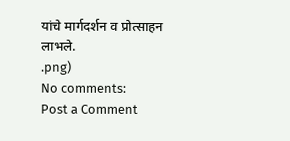यांचे मार्गदर्शन व प्रोत्साहन लाभले.
.png)
No comments:
Post a Comment